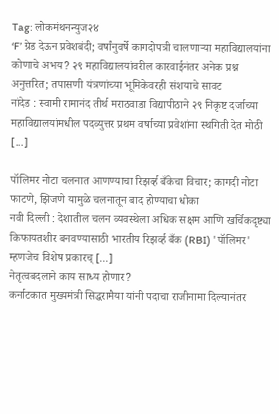Tag: लोकमंथनन्युज२४
‘F’ ग्रेड देऊन प्रवेशबंदी; वर्षांनुवर्षे कागदोपत्री चालणाऱ्या महाविद्यालयांना कोणाचे अभय? २९ महाविद्यालयांवरील कारवाईनंतर अनेक प्रश्न अनुत्तरित; तपासणी यंत्रणांच्या भूमिकेवरही संशयाचे सावट
नांदेड : स्वामी रामानंद तीर्थ मराठवाडा विद्यापीठाने २९ निकृष्ट दर्जाच्या महाविद्यालयांमधील पदव्युत्तर प्रथम वर्षाच्या प्रवेशांना स्थगिती देत मोठी [...]

पॉलिमर नोटा चलनात आणण्याचा रिझर्व्ह बँकेचा विचार; कागदी नोटा फाटणे, झिजणे यामुळे चलनातून बाद होण्याचा धोका
नवी दिल्ली : देशातील चलन व्यवस्थेला अधिक सक्षम आणि खर्चिकदृष्ट्या किफायतशीर बनवण्यासाठी भारतीय रिझर्व्ह बँक (RBI) 'पॉलिमर' म्हणजेच विशेष प्रकारच् [...]
नेतृत्वबदलाने काय साध्य होणार?
कर्नाटकात मुख्यमंत्री सिद्धरामैया यांनी पदाचा राजीनामा दिल्यानंतर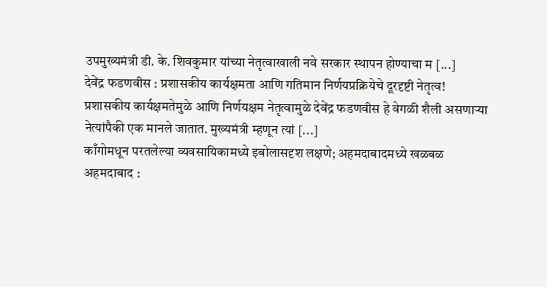उपमुख्यमंत्री डी. के. शिवकुमार यांच्या नेतृत्वाखाली नवे सरकार स्थापन होण्याचा म [...]
देवेंद्र फडणवीस : प्रशासकीय कार्यक्षमता आणि गतिमान निर्णयप्रक्रियेचे दूरदृष्टी नेतृत्व!
प्रशासकीय कार्यक्षमतेमुळे आणि निर्णयक्षम नेतृत्वामुळे देवेंद्र फडणवीस हे वेगळी शैली असणाऱ्या नेत्यांपैकी एक मानले जातात. मुख्यमंत्री म्हणून त्यां [...]
काँगोमधून परतलेल्या व्यवसायिकामध्ये इबोलासदृश लक्षणे; अहमदाबादमध्ये खळबळ
अहमदाबाद :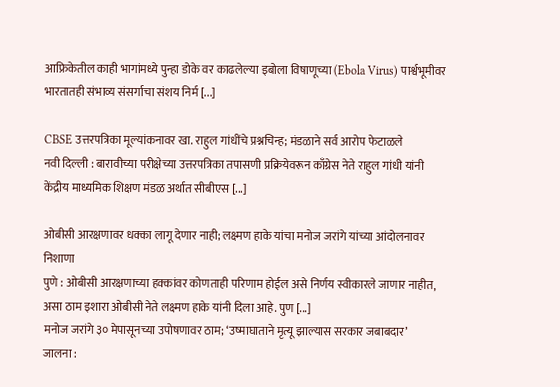आफ्रिकेतील काही भागांमध्ये पुन्हा डोके वर काढलेल्या इबोला विषाणूच्या (Ebola Virus) पार्श्वभूमीवर भारतातही संभाव्य संसर्गाचा संशय निर्म [...]

CBSE उत्तरपत्रिका मूल्यांकनावर खा. राहुल गांधींचे प्रश्नचिन्ह; मंडळाने सर्व आरोप फेटाळले
नवी दिल्ली : बारावीच्या परीक्षेच्या उत्तरपत्रिका तपासणी प्रक्रियेवरून काँग्रेस नेते राहुल गांधी यांनी केंद्रीय माध्यमिक शिक्षण मंडळ अर्थात सीबीएस [...]

ओबीसी आरक्षणावर धक्का लागू देणार नाही; लक्ष्मण हाके यांचा मनोज जरांगे यांच्या आंदोलनावर निशाणा
पुणे : ओबीसी आरक्षणाच्या हक्कांवर कोणताही परिणाम होईल असे निर्णय स्वीकारले जाणार नाहीत, असा ठाम इशारा ओबीसी नेते लक्ष्मण हाके यांनी दिला आहे. पुण [...]
मनोज जरांगे ३० मेपासूनच्या उपोषणावर ठाम; ‘उष्माघाताने मृत्यू झाल्यास सरकार जबाबदार’
जालना :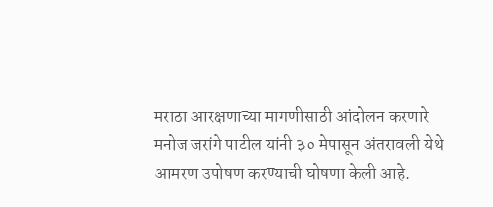मराठा आरक्षणाच्या मागणीसाठी आंदोलन करणारे मनोज जरांगे पाटील यांनी ३० मेपासून अंतरावली येथे आमरण उपोषण करण्याची घोषणा केली आहे.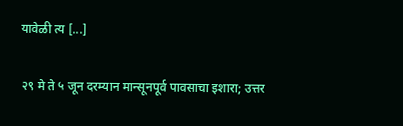यावेळी त्य [...]

२९ मे ते ५ जून दरम्यान मान्सूनपूर्व पावसाचा इशारा; उत्तर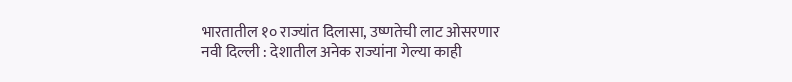भारतातील १० राज्यांत दिलासा, उष्णतेची लाट ओसरणार
नवी दिल्ली : देशातील अनेक राज्यांना गेल्या काही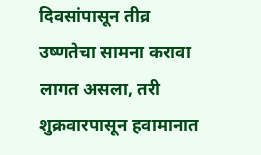दिवसांपासून तीव्र उष्णतेचा सामना करावा लागत असला, तरी शुक्रवारपासून हवामानात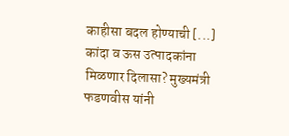काहीसा बदल होण्याची [...]
कांदा व ऊस उत्पादकांना मिळणार दिलासा? मुख्यमंत्री फडणवीस यांनी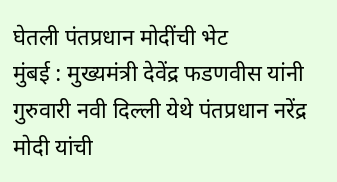घेतली पंतप्रधान मोदींची भेट
मुंबई : मुख्यमंत्री देवेंद्र फडणवीस यांनी गुरुवारी नवी दिल्ली येथे पंतप्रधान नरेंद्र मोदी यांची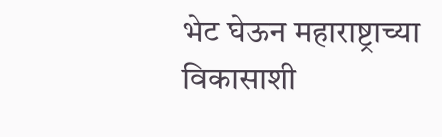भेट घेऊन महाराष्ट्राच्या विकासाशी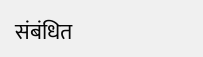संबंधित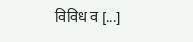विविध व [...]